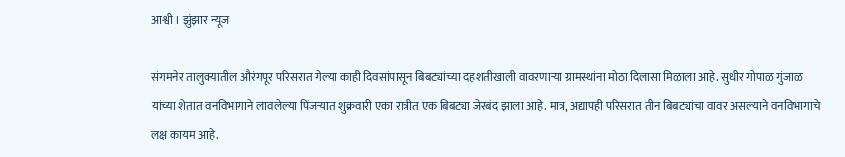आश्वी । झुंझार न्यूज

संगमनेर तालुक्यातील औरंगपूर परिसरात गेल्या काही दिवसांपासून बिबट्यांच्या दहशतीखाली वावरणाऱ्या ग्रामस्थांना मोठा दिलासा मिळाला आहे. सुधीर गोपाळ गुंजाळ यांच्या शेतात वनविभागाने लावलेल्या पिंजऱ्यात शुक्रवारी एका रात्रीत एक बिबट्या जेरबंद झाला आहे. मात्र, अद्यापही परिसरात तीन बिबट्यांचा वावर असल्याने वनविभागाचे लक्ष कायम आहे.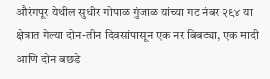औरंगपूर येथील सुधीर गोपाळ गुंजाळ यांच्या गट नंबर २९४ या क्षेत्रात गेल्या दोन-तीन दिवसांपासून एक नर बिबट्या, एक मादी आणि दोन बछडे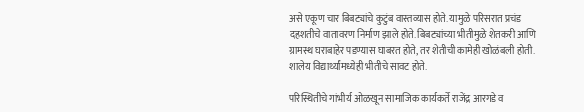असे एकूण चार बिबट्यांचे कुटुंब वास्तव्यास होते. यामुळे परिसरात प्रचंड दहशतीचे वातावरण निर्माण झाले होते. बिबट्यांच्या भीतीमुळे शेतकरी आणि ग्रामस्थ घराबाहेर पडण्यास घाबरत होते, तर शेतीची कामेही खोळंबली होती. शालेय विद्यार्थ्यांमध्येही भीतीचे सावट होते.

परिस्थितीचे गांभीर्य ओळखून सामाजिक कार्यकर्ते राजेंद्र आरगडे व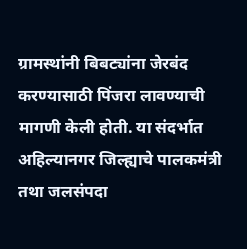ग्रामस्थांनी बिबट्यांना जेरबंद करण्यासाठी पिंजरा लावण्याची मागणी केली होती. या संदर्भात अहिल्यानगर जिल्ह्याचे पालकमंत्री तथा जलसंपदा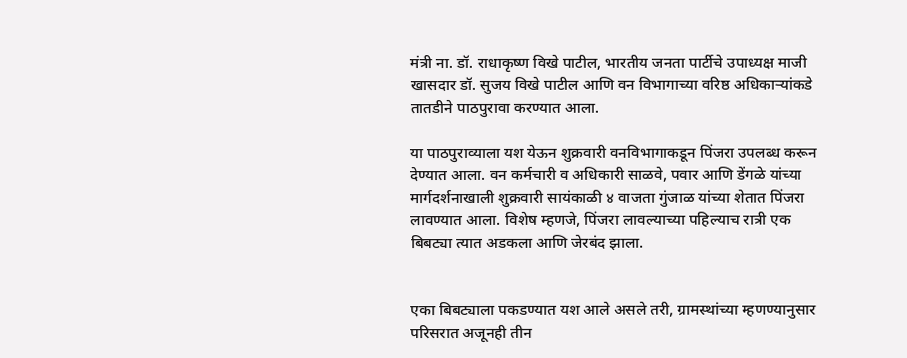मंत्री ना. डॉ. राधाकृष्ण विखे पाटील, भारतीय जनता पार्टीचे उपाध्यक्ष माजी खासदार डॉ. सुजय विखे पाटील आणि वन विभागाच्या वरिष्ठ अधिकाऱ्यांकडे तातडीने पाठपुरावा करण्यात आला.

या पाठपुराव्याला यश येऊन शुक्रवारी वनविभागाकडून पिंजरा उपलब्ध करून देण्यात आला. वन कर्मचारी व अधिकारी साळवे, पवार आणि डेंगळे यांच्या मार्गदर्शनाखाली शुक्रवारी सायंकाळी ४ वाजता गुंजाळ यांच्या शेतात पिंजरा लावण्यात आला. विशेष म्हणजे, पिंजरा लावल्याच्या पहिल्याच रात्री एक बिबट्या त्यात अडकला आणि जेरबंद झाला.


एका बिबट्याला पकडण्यात यश आले असले तरी, ग्रामस्थांच्या म्हणण्यानुसार परिसरात अजूनही तीन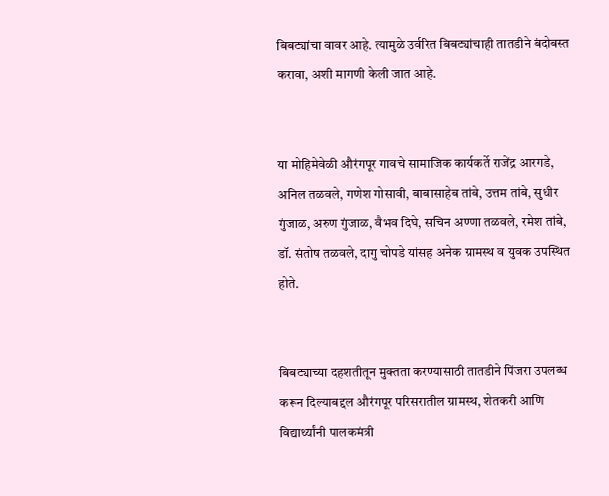बिबट्यांचा वावर आहे. त्यामुळे उर्वरित बिबट्यांचाही तातडीने बंदोबस्त करावा, अशी मागणी केली जात आहे.


या मोहिमेवेळी औरंगपूर गावचे सामाजिक कार्यकर्ते राजेंद्र आरगडे, अनिल तळवले, गणेश गोसावी, बाबासाहेब तांबे, उत्तम तांबे, सुधीर गुंजाळ, अरुण गुंजाळ, वैभव दिघे, सचिन अण्णा तळवले, रमेश तांबे, डॉ. संतोष तळवले, दागु चोपडे यांसह अनेक ग्रामस्थ व युवक उपस्थित होते.


बिबट्याच्या दहशतीतून मुक्तता करण्यासाठी तातडीने पिंजरा उपलब्ध करून दिल्याबद्दल औरंगपूर परिसरातील ग्रामस्थ, शेतकरी आणि विद्यार्थ्यांनी पालकमंत्री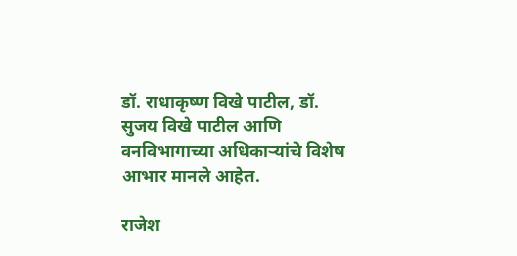डॉ. राधाकृष्ण विखे पाटील, डॉ. सुजय विखे पाटील आणि वनविभागाच्या अधिकाऱ्यांचे विशेष आभार मानले आहेत.

राजेश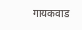गायकवाड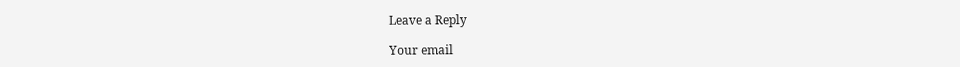Leave a Reply

Your email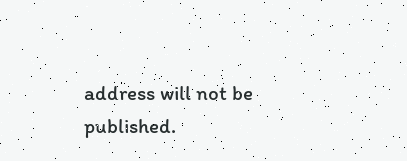address will not be published.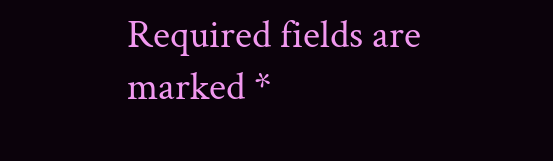Required fields are marked *